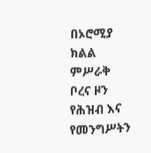በኦሮሚያ ክልል ምሥራቅ ቦረና ዞን የሕዝብ እና የመንግሥትን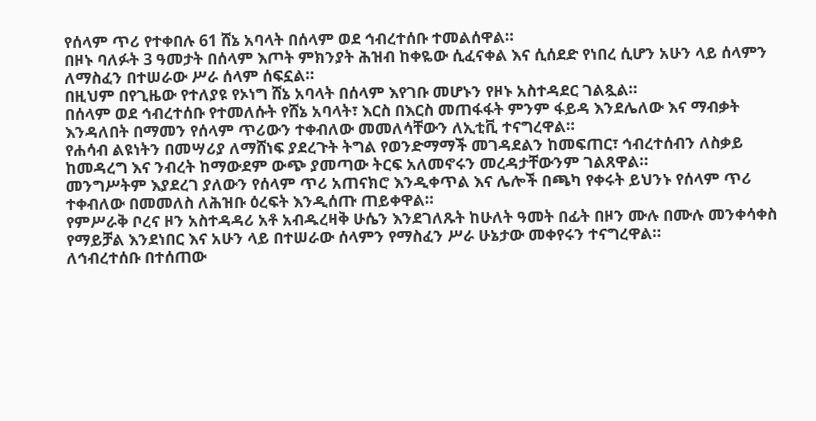የሰላም ጥሪ የተቀበሉ 61 ሸኔ አባላት በሰላም ወደ ኅብረተሰቡ ተመልሰዋል።
በዞኑ ባለፉት 3 ዓመታት በሰላም እጦት ምክንያት ሕዝብ ከቀዬው ሲፈናቀል እና ሲሰደድ የነበረ ሲሆን አሁን ላይ ሰላምን ለማስፈን በተሠራው ሥራ ሰላም ሰፍኗል።
በዚህም በየጊዜው የተለያዩ የኦነግ ሸኔ አባላት በሰላም እየገቡ መሆኑን የዞኑ አስተዳደር ገልጿል።
በሰላም ወደ ኅብረተሰቡ የተመለሱት የሸኔ አባላት፣ እርስ በእርስ መጠፋፋት ምንም ፋይዳ እንደሌለው እና ማብቃት እንዳለበት በማመን የሰላም ጥሪውን ተቀብለው መመለሳቸውን ለኢቲቪ ተናግረዋል።
የሐሳብ ልዩነትን በመሣሪያ ለማሸነፍ ያደረጉት ትግል የወንድማማች መገዳደልን ከመፍጠር፣ ኅብረተሰብን ለስቃይ ከመዳረግ እና ንብረት ከማውደም ውጭ ያመጣው ትርፍ አለመኖሩን መረዳታቸውንም ገልጸዋል።
መንግሥትም እያደረገ ያለውን የሰላም ጥሪ አጠናክሮ እንዲቀጥል እና ሌሎች በጫካ የቀሩት ይህንኑ የሰላም ጥሪ ተቀብለው በመመለስ ለሕዝቡ ዕረፍት እንዲሰጡ ጠይቀዋል።
የምሥራቅ ቦረና ዞን አስተዳዳሪ አቶ አብዱረዛቅ ሁሴን እንደገለጹት ከሁለት ዓመት በፊት በዞን ሙሉ በሙሉ መንቀሳቀስ የማይቻል እንደነበር እና አሁን ላይ በተሠራው ሰላምን የማስፈን ሥራ ሁኔታው መቀየሩን ተናግረዋል።
ለኅብረተሰቡ በተሰጠው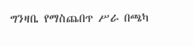ግንዛቤ የማስጨበጥ ሥራ በጫካ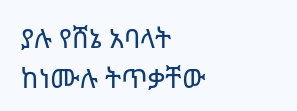ያሉ የሸኔ አባላት ከነሙሉ ትጥቃቸው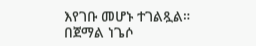እየገቡ መሆኑ ተገልጿል።
በጀማል ነጌሶ